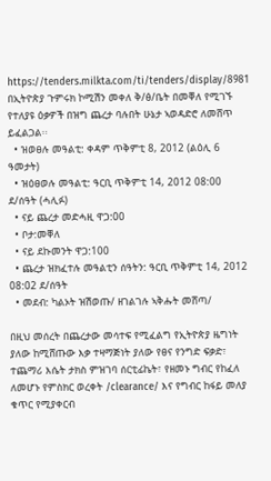https://tenders.milkta.com/ti/tenders/display/8981
በኢትዮጵያ ጉምሩክ ኮሚሽን መቀለ ቅ/ፅ/ቤት በመቐለ የሚገኙ የተለያዩ ዕቃዎች በዝግ ጨረታ ባሉበት ሁኔታ ኣወዳድሮ ለመሸጥ ይፈልጋል፡፡
  • ዝወፀሉ መዓልቲ: ቀዳም ጥቅምቲ 8, 2012 (ልዕሊ 6 ዓመታት)
  • ዝዕፀወሉ መዓልቲ: ዓርቢ ጥቅምቲ 14, 2012 08:00 ደ/ሰዓት (ሓሊፉ)
  • ናይ ጨረታ መድሓዚ ዋጋ:00
  • ቦታ:መቐለ
  • ናይ ደኩመንት ዋጋ:100
  • ጨረታ ዝክፈተሉ መዓልቲን ሰዓትን: ዓርቢ ጥቅምቲ 14, 2012 08:02 ደ/ሰዓት
  • መደብ: ካልኦት ዝሽወጡ/ ዘገልገሉ ኣቅሑት መሸጣ/

በዚህ መሰረት በጨረታው መሳተፍ የሚፈልግ የኢትዮጵያ ዜግነት ያለው ከሚሸጡው እቃ ተዛማጅነት ያለው የፀና የንግድ ፍቃድ፣ ተጨማሪ እሴት ታክስ ምዝገባ ሰርቲፊኬት፣ የዘመኑ ግብር የከፈለ ለመሆኑ የምስክር ወረቀት /clearance/ እና የግብር ከፋይ መለያ ቁጥር የሚያቀርብ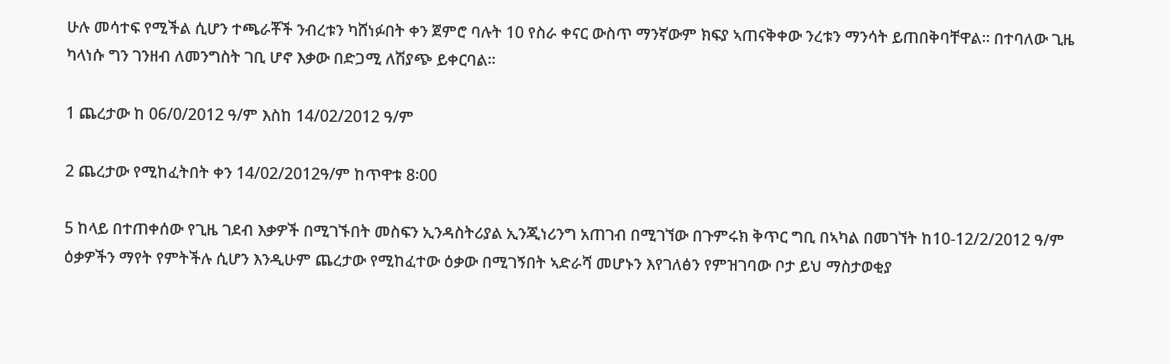ሁሉ መሳተፍ የሚችል ሲሆን ተጫራቾች ንብረቱን ካሸነፉበት ቀን ጀምሮ ባሉት 10 የስራ ቀናር ውስጥ ማንኛውም ክፍያ ኣጠናቅቀው ንረቱን ማንሳት ይጠበቅባቸዋል፡፡ በተባለው ጊዜ ካላነሱ ግን ገንዘብ ለመንግስት ገቢ ሆኖ እቃው በድጋሚ ለሽያጭ ይቀርባል፡፡

1 ጨረታው ከ 06/0/2012 ዓ/ም እስከ 14/02/2012 ዓ/ም

2 ጨረታው የሚከፈትበት ቀን 14/02/2012ዓ/ም ከጥዋቱ 8፡00

5 ከላይ በተጠቀሰው የጊዜ ገደብ እቃዎች በሚገኙበት መስፍን ኢንዳስትሪያል ኢንጂነሪንግ አጠገብ በሚገኘው በጉምሩክ ቅጥር ግቢ በኣካል በመገኘት ከ10-12/2/2012 ዓ/ም ዕቃዎችን ማየት የምትችሉ ሲሆን እንዲሁም ጨረታው የሚከፈተው ዕቃው በሚገኝበት ኣድራሻ መሆኑን እየገለፅን የምዝገባው ቦታ ይህ ማስታወቂያ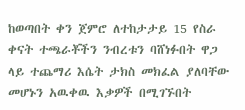ከወጣበት ቀን ጀምሮ ለተከታታይ 15 የስራ ቀናት ተጫራቾችን ንብረቱን ባሸነፉበት ዋጋ ላይ ተጨማሪ እሴት ታክስ መክፈል ያለባቸው መሆኑን አዉቀዉ እቃዎች በሚገኙበት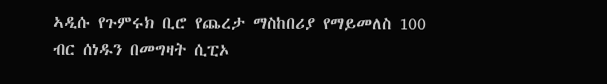ኣዲሱ የጉምሩክ ቢሮ የጨረታ ማስከበሪያ የማይመለስ 100 ብር ሰነዱን በመግዛት ሲፒኦ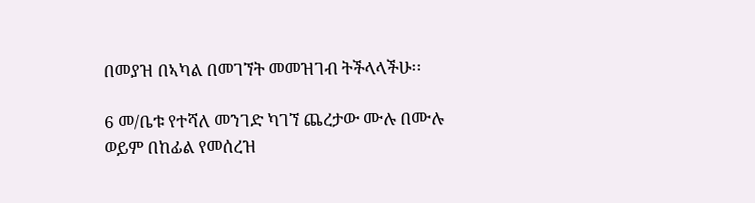በመያዝ በኣካል በመገኘት መመዝገብ ትችላላችሁ፡፡

6 መ/ቤቱ የተሻለ መንገድ ካገኘ ጨረታው ሙሉ በሙሉ ወይም በከፊል የመሰረዝ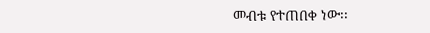መብቱ የተጠበቀ ነው፡፡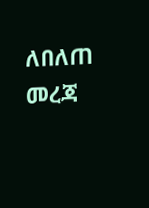ለበለጠ መረጃ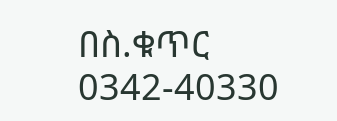በስ.ቁጥር 0342-40330